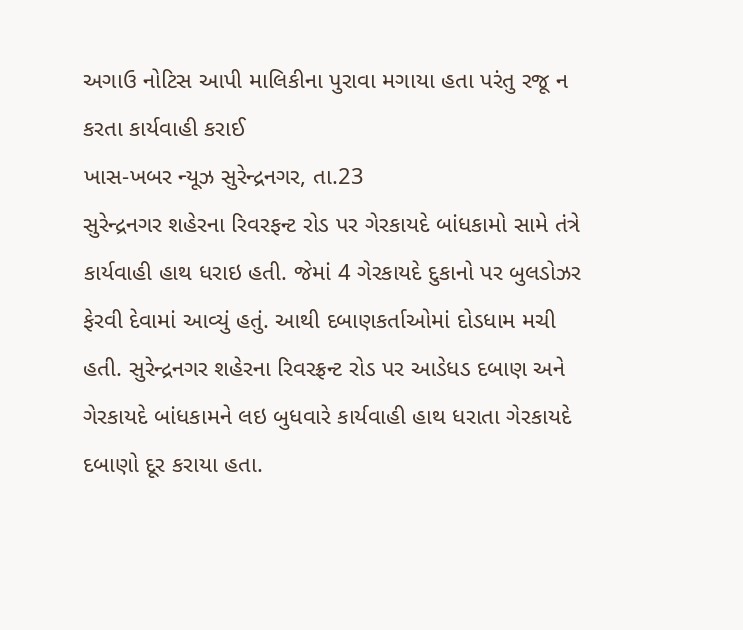અગાઉ નોટિસ આપી માલિકીના પુરાવા મગાયા હતા પરંતુ રજૂ ન કરતા કાર્યવાહી કરાઈ
ખાસ-ખબર ન્યૂઝ સુરેન્દ્રનગર, તા.23
સુરેન્દ્રનગર શહેરના રિવરફન્ટ રોડ પર ગેરકાયદે બાંધકામો સામે તંત્રે કાર્યવાહી હાથ ધરાઇ હતી. જેમાં 4 ગેરકાયદે દુકાનો પર બુલડોઝર ફેરવી દેવામાં આવ્યું હતું. આથી દબાણકર્તાઓમાં દોડધામ મચી હતી. સુરેન્દ્રનગર શહેરના રિવરફ્રન્ટ રોડ પર આડેધડ દબાણ અને ગેરકાયદે બાંધકામને લઇ બુધવારે કાર્યવાહી હાથ ધરાતા ગેરકાયદે દબાણો દૂર કરાયા હતા.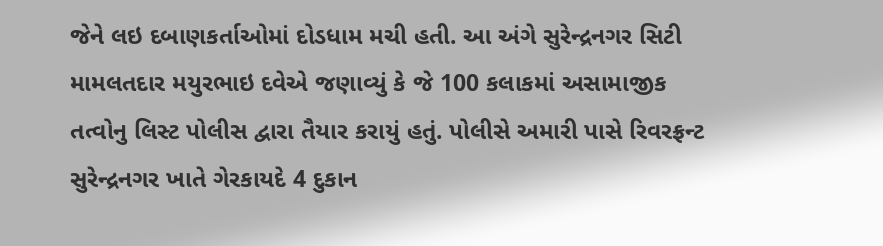જેને લઇ દબાણકર્તાઓમાં દોડધામ મચી હતી. આ અંગે સુરેન્દ્રનગર સિટી મામલતદાર મયુરભાઇ દવેએ જણાવ્યું કે જે 100 કલાકમાં અસામાજીક તત્વોનુ લિસ્ટ પોલીસ દ્વારા તૈયાર કરાયું હતું. પોલીસે અમારી પાસે રિવરફ્રન્ટ સુરેન્દ્રનગર ખાતે ગેરકાયદે 4 દુકાન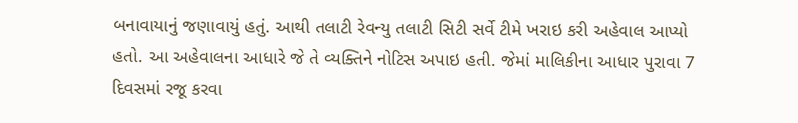બનાવાયાનું જણાવાયું હતું. આથી તલાટી રેવન્યુ તલાટી સિટી સર્વે ટીમે ખરાઇ કરી અહેવાલ આપ્યો હતો. આ અહેવાલના આધારે જે તે વ્યક્તિને નોટિસ અપાઇ હતી. જેમાં માલિકીના આધાર પુરાવા 7 દિવસમાં રજૂ કરવા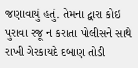જણાવાયું હતું. તેમના દ્વારા કોઇ પુરાવા રજૂ ન કરાતા પોલીસને સાથે રાખી ગેરકાયદે દબાણ તોડી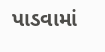પાડવામાં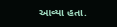આવ્યા હતા.